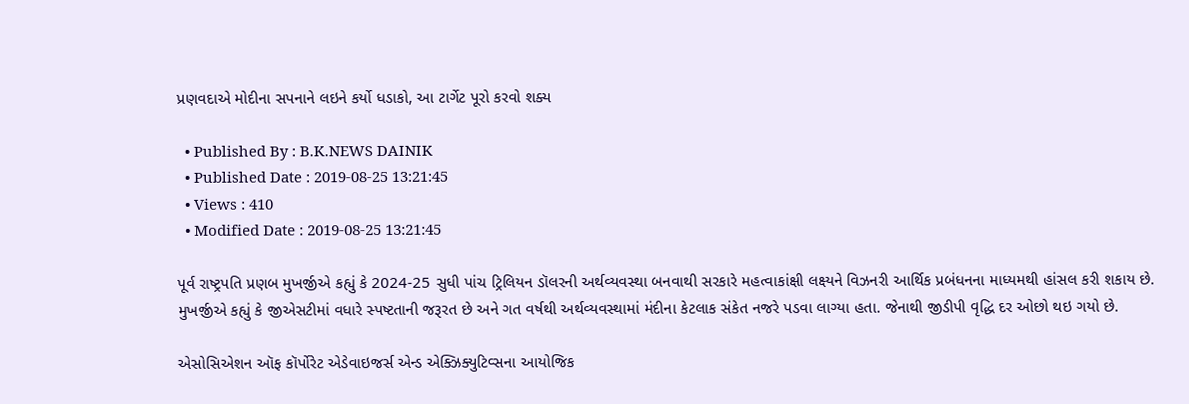પ્રણવદાએ મોદીના સપનાને લઇને કર્યો ધડાકો, આ ટાર્ગેટ પૂરો કરવો શક્ય

  • Published By : B.K.NEWS DAINIK
  • Published Date : 2019-08-25 13:21:45
  • Views : 410
  • Modified Date : 2019-08-25 13:21:45

પૂર્વ રાષ્ટ્રપતિ પ્રણબ મુખર્જીએ કહ્યું કે 2024-25 સુધી પાંચ ટ્રિલિયન ડૉલરની અર્થવ્યવસ્થા બનવાથી સરકારે મહત્વાકાંક્ષી લક્ષ્યને વિઝનરી આર્થિક પ્રબંધનના માધ્યમથી હાંસલ કરી શકાય છે. મુખર્જીએ કહ્યું કે જીએસટીમાં વધારે સ્પષ્ટતાની જરૂરત છે અને ગત વર્ષથી અર્થવ્યવસ્થામાં મંદીના કેટલાક સંકેત નજરે પડવા લાગ્યા હતા. જેનાથી જીડીપી વૃદ્ધિ દર ઓછો થઇ ગયો છે.

એસોસિએશન ઑફ કૉર્પોરેટ એડેવાઇજર્સ એન્ડ એક્ઝિક્યુટિવ્સના આયોજિક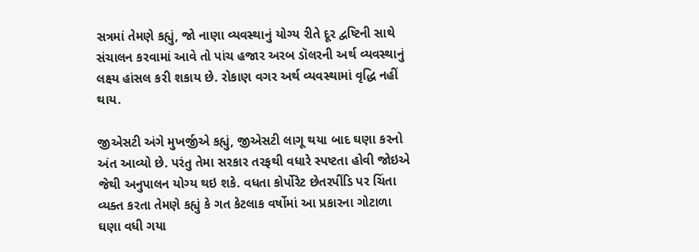સત્રમાં તેમણે કહ્યું, જો નાણા વ્યવસ્થાનું યોગ્ય રીતે દૂર દ્વષ્ટિની સાથે સંચાલન કરવામાં આવે તો પાંચ હજાર અરબ ડૉલરની અર્થ વ્યવસ્થાનું લક્ષ્ય હાંસલ કરી શકાય છે. રોકાણ વગર અર્થ વ્યવસ્થામાં વૃદ્ધિ નહીં થાય.

જીએસટી અંગે મુખર્જીએ કહ્યું, જીએસટી લાગૂ થયા બાદ ઘણા કરનો અંત આવ્યો છે. પરંતુ તેમા સરકાર તરફથી વધારે સ્પષ્ટતા હોવી જોઇએ જેથી અનુપાલન યોગ્ય થઇ શકે. વધતા કોર્પોરેટ છેતરપીંડિ પર ચિંતા વ્યક્ત કરતા તેમણે કહ્યું કે ગત કેટલાક વર્ષોમાં આ પ્રકારના ગોટાળા ઘણા વધી ગયા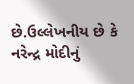છે.ઉલ્લેખનીય છે કે નરેન્દ્ર મોદીનું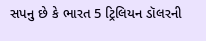સપનુ છે કે ભારત 5 ટ્રિલિયન ડૉલરની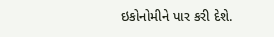ઇકોનોમીને પાર કરી દેશે.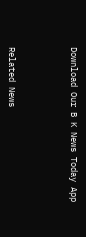Download Our B K News Today App



Related News